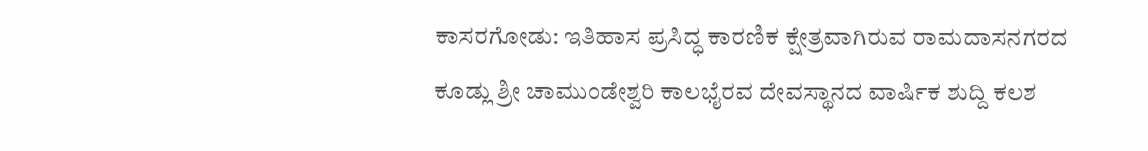ಕಾಸರಗೋಡು: ಇತಿಹಾಸ ಪ್ರಸಿದ್ಧ ಕಾರಣಿಕ ಕ್ಷೇತ್ರವಾಗಿರುವ ರಾಮದಾಸನಗರದ ಕೂಡ್ಲು ಶ್ರೀ ಚಾಮುಂಡೇಶ್ವರಿ ಕಾಲಭೈರವ ದೇವಸ್ಥಾನದ ವಾರ್ಷಿಕ ಶುದ್ದಿ ಕಲಶ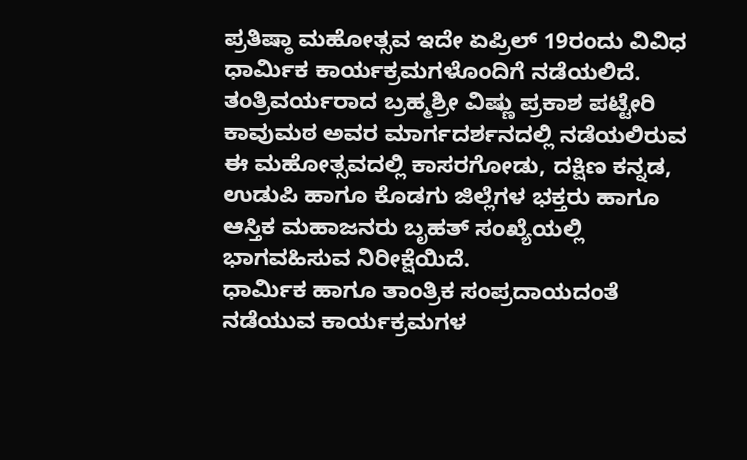ಪ್ರತಿಷ್ಠಾ ಮಹೋತ್ಸವ ಇದೇ ಏಪ್ರಿಲ್ 19ರಂದು ವಿವಿಧ ಧಾರ್ಮಿಕ ಕಾರ್ಯಕ್ರಮಗಳೊಂದಿಗೆ ನಡೆಯಲಿದೆ.
ತಂತ್ರಿವರ್ಯರಾದ ಬ್ರಹ್ಮಶ್ರೀ ವಿಷ್ಣು ಪ್ರಕಾಶ ಪಟ್ಟೇರಿ ಕಾವುಮಠ ಅವರ ಮಾರ್ಗದರ್ಶನದಲ್ಲಿ ನಡೆಯಲಿರುವ ಈ ಮಹೋತ್ಸವದಲ್ಲಿ ಕಾಸರಗೋಡು, ದಕ್ಷಿಣ ಕನ್ನಡ, ಉಡುಪಿ ಹಾಗೂ ಕೊಡಗು ಜಿಲ್ಲೆಗಳ ಭಕ್ತರು ಹಾಗೂ ಆಸ್ತಿಕ ಮಹಾಜನರು ಬೃಹತ್ ಸಂಖ್ಯೆಯಲ್ಲಿ ಭಾಗವಹಿಸುವ ನಿರೀಕ್ಷೆಯಿದೆ.
ಧಾರ್ಮಿಕ ಹಾಗೂ ತಾಂತ್ರಿಕ ಸಂಪ್ರದಾಯದಂತೆ ನಡೆಯುವ ಕಾರ್ಯಕ್ರಮಗಳ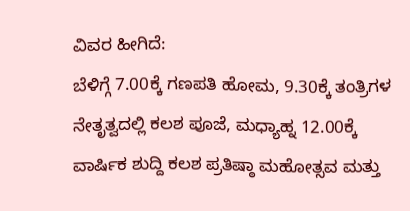ವಿವರ ಹೀಗಿದೆ:
ಬೆಳಿಗ್ಗೆ 7.00ಕ್ಕೆ ಗಣಪತಿ ಹೋಮ, 9.30ಕ್ಕೆ ತಂತ್ರಿಗಳ ನೇತೃತ್ವದಲ್ಲಿ ಕಲಶ ಪೂಜೆ, ಮಧ್ಯಾಹ್ನ 12.00ಕ್ಕೆ ವಾರ್ಷಿಕ ಶುದ್ದಿ ಕಲಶ ಪ್ರತಿಷ್ಠಾ ಮಹೋತ್ಸವ ಮತ್ತು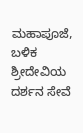ಮಹಾಪೂಜೆ, ಬಳಿಕ ಶ್ರೀದೇವಿಯ ದರ್ಶನ ಸೇವೆ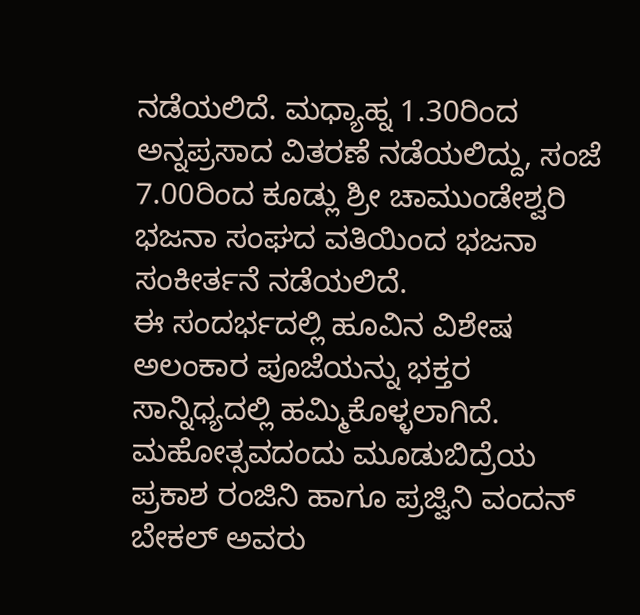ನಡೆಯಲಿದೆ. ಮಧ್ಯಾಹ್ನ 1.30ರಿಂದ ಅನ್ನಪ್ರಸಾದ ವಿತರಣೆ ನಡೆಯಲಿದ್ದು, ಸಂಜೆ 7.00ರಿಂದ ಕೂಡ್ಲು ಶ್ರೀ ಚಾಮುಂಡೇಶ್ವರಿ ಭಜನಾ ಸಂಘದ ವತಿಯಿಂದ ಭಜನಾ ಸಂಕೀರ್ತನೆ ನಡೆಯಲಿದೆ.
ಈ ಸಂದರ್ಭದಲ್ಲಿ ಹೂವಿನ ವಿಶೇಷ ಅಲಂಕಾರ ಪೂಜೆಯನ್ನು ಭಕ್ತರ ಸಾನ್ನಿಧ್ಯದಲ್ಲಿ ಹಮ್ಮಿಕೊಳ್ಳಲಾಗಿದೆ. ಮಹೋತ್ಸವದಂದು ಮೂಡುಬಿದ್ರೆಯ ಪ್ರಕಾಶ ರಂಜಿನಿ ಹಾಗೂ ಪ್ರಜ್ವಿನಿ ವಂದನ್ ಬೇಕಲ್ ಅವರು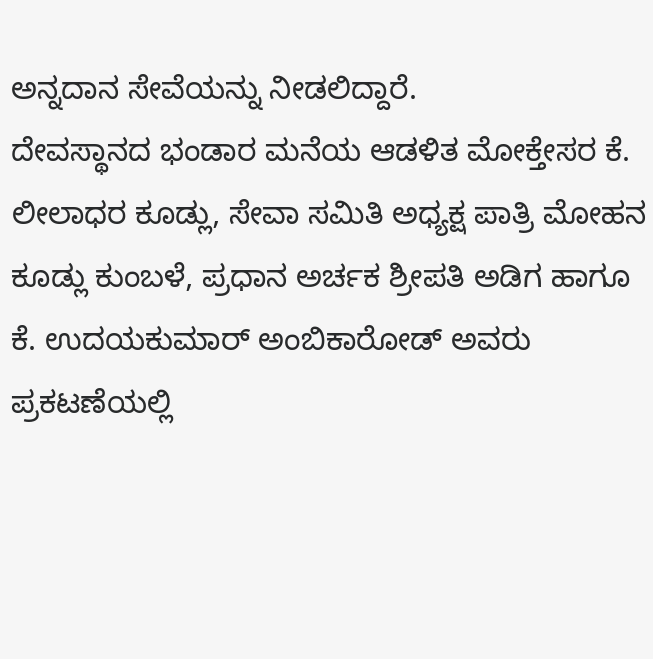ಅನ್ನದಾನ ಸೇವೆಯನ್ನು ನೀಡಲಿದ್ದಾರೆ.
ದೇವಸ್ಥಾನದ ಭಂಡಾರ ಮನೆಯ ಆಡಳಿತ ಮೋಕ್ತೇಸರ ಕೆ. ಲೀಲಾಧರ ಕೂಡ್ಲು, ಸೇವಾ ಸಮಿತಿ ಅಧ್ಯಕ್ಷ ಪಾತ್ರಿ ಮೋಹನ ಕೂಡ್ಲು ಕುಂಬಳೆ, ಪ್ರಧಾನ ಅರ್ಚಕ ಶ್ರೀಪತಿ ಅಡಿಗ ಹಾಗೂ ಕೆ. ಉದಯಕುಮಾರ್ ಅಂಬಿಕಾರೋಡ್ ಅವರು ಪ್ರಕಟಣೆಯಲ್ಲಿ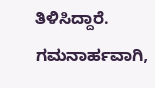ತಿಳಿಸಿದ್ದಾರೆ.
ಗಮನಾರ್ಹವಾಗಿ,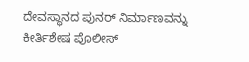ದೇವಸ್ಥಾನದ ಪುನರ್ ನಿರ್ಮಾಣವನ್ನು ಕೀರ್ತಿಶೇಷ ಪೊಲೀಸ್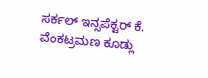ಸರ್ಕಲ್ ಇನ್ಸಪೆಕ್ಟರ್ ಕೆ. ವೆಂಕಟ್ರಮಣ ಕೂಡ್ಲು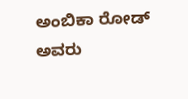ಅಂಬಿಕಾ ರೋಡ್ ಅವರು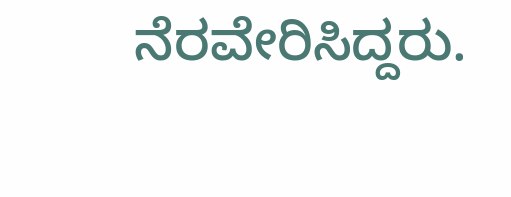ನೆರವೇರಿಸಿದ್ದರು.